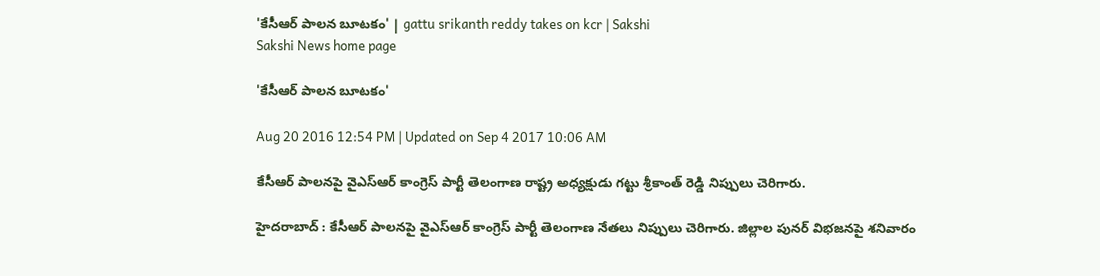'కేసీఆర్ పాలన బూటకం' | gattu srikanth reddy takes on kcr | Sakshi
Sakshi News home page

'కేసీఆర్ పాలన బూటకం'

Aug 20 2016 12:54 PM | Updated on Sep 4 2017 10:06 AM

కేసీఆర్ పాలనపై వైఎస్ఆర్ కాంగ్రెస్ పార్టీ తెలంగాణ రాష్ట్ర అధ్యక్షుడు గట్టు శ్రీకాంత్ రెడ్డి నిప్పులు చెరిగారు.

హైదరాబాద్ : కేసీఆర్ పాలనపై వైఎస్ఆర్ కాంగ్రెస్ పార్టీ తెలంగాణ నేతలు నిప్పులు చెరిగారు. జిల్లాల పునర్ విభజనపై శనివారం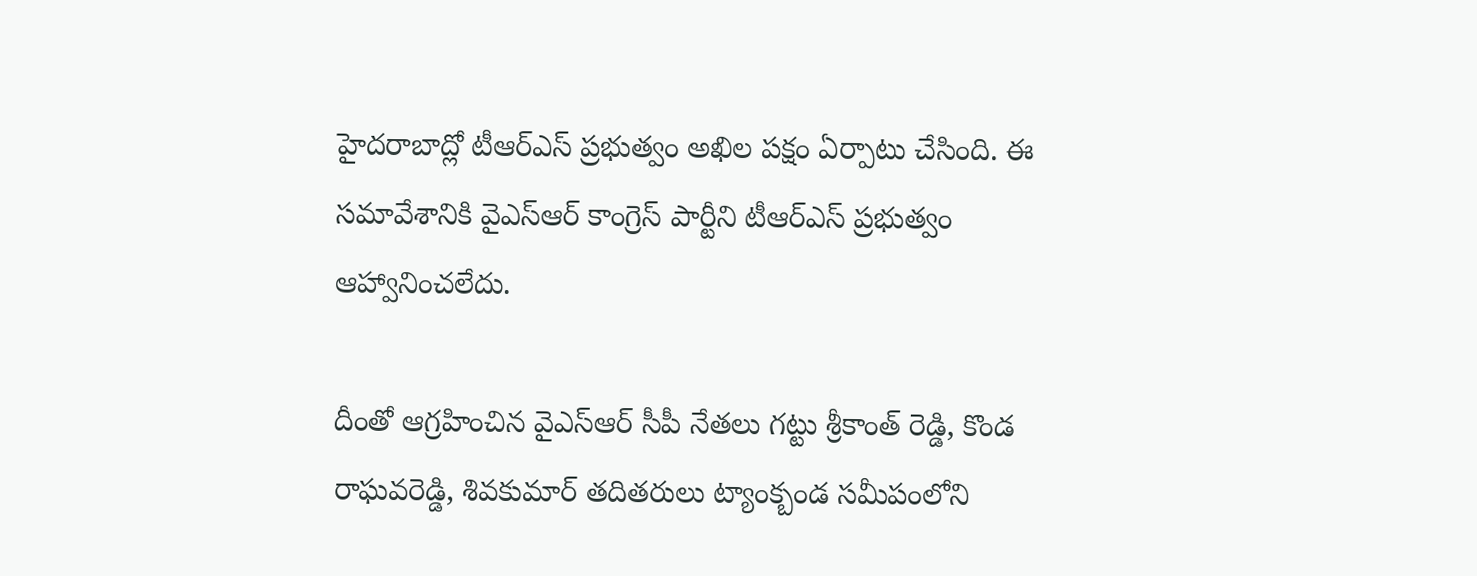హైదరాబాద్లో టీఆర్ఎస్ ప్రభుత్వం అఖిల పక్షం ఏర్పాటు చేసింది. ఈ సమావేశానికి వైఎస్ఆర్ కాంగ్రెస్ పార్టీని టీఆర్ఎస్ ప్రభుత్వం ఆహ్వానించలేదు.

దీంతో ఆగ్రహించిన వైఎస్ఆర్ సీపీ నేతలు గట్టు శ్రీకాంత్ రెడ్డి, కొండ రాఘవరెడ్డి, శివకుమార్ తదితరులు ట్యాంక్బండ సమీపంలోని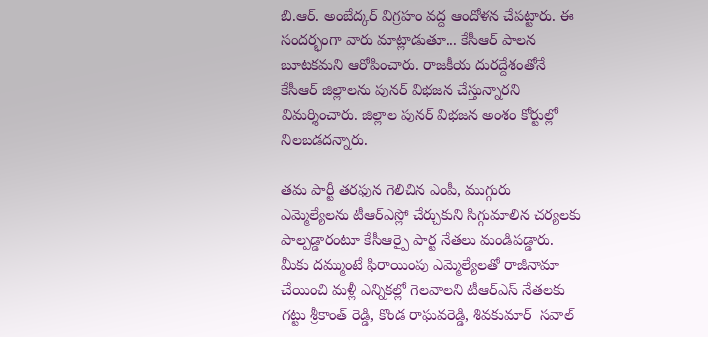బి.ఆర్. అంబేద్కర్ విగ్రహం వద్ద ఆందోళన చేపట్టారు. ఈ సందర్భంగా వారు మాట్లాడుతూ... కేసీఆర్ పాలన బూటకమని ఆరోపించారు. రాజకీయ దురద్దేశంతోనే కేసీఆర్ జిల్లాలను పునర్ విభజన చేస్తున్నారని విమర్శించారు. జిల్లాల పునర్ విభజన అంశం కోర్టుల్లో నిలబడదన్నారు.

తమ పార్టీ తరఫున గెలిచిన ఎంపీ, ముగ్గురు ఎమ్మెల్యేలను టీఆర్ఎస్లో చేర్చుకుని సిగ్గుమాలిన చర్యలకు పాల్పడ్డారంటూ కేసీఆర్పై పార్ట నేతలు మండిపడ్డారు. మీకు దమ్ముంటే ఫిరాయింపు ఎమ్మెల్యేలతో రాజీనామా చేయించి మళ్లీ ఎన్నికల్లో గెలవాలని టీఆర్ఎస్ నేతలకు గట్టు శ్రీకాంత్ రెడ్డి, కొండ రాఘవరెడ్డి, శివకుమార్  సవాల్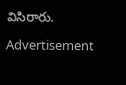విసిరారు.

Advertisement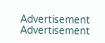Advertisement
Advertisement